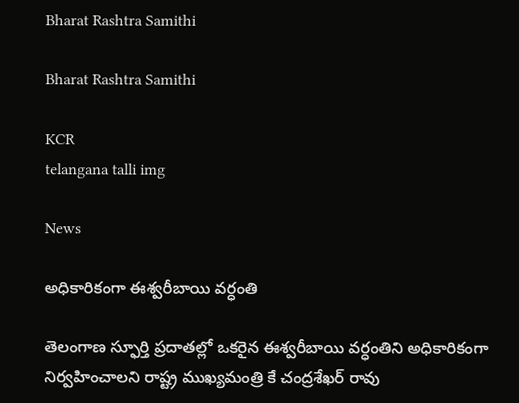Bharat Rashtra Samithi

Bharat Rashtra Samithi

KCR
telangana talli img

News

అధికారికంగా ఈశ్వరీబాయి వర్ధంతి

తెలంగాణ స్ఫూర్తి ప్రదాతల్లో ఒకరైన ఈశ్వరీబాయి వర్ధంతిని అధికారికంగా నిర్వహించాలని రాష్ట్ర ముఖ్యమంత్రి కే చంద్రశేఖర్ రావు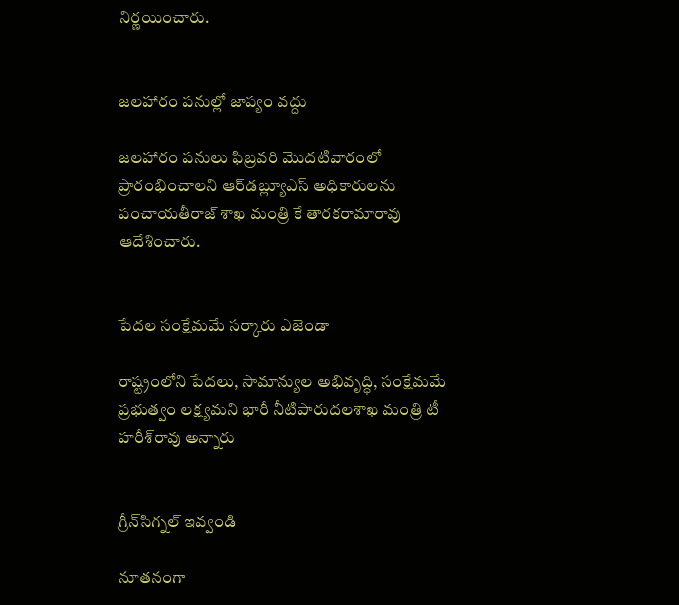నిర్ణయించారు.


జలహారం పనుల్లో జాప్యం వద్దు

జలహారం పనులు ఫిబ్రవరి మొదటివారంలో ప్రారంభించాలని ఆర్‌డబ్ల్యూఎస్ అధికారులను పంచాయతీరాజ్ శాఖ మంత్రి కే తారకరామారావు ఆదేశించారు.


పేదల సంక్షేమమే సర్కారు ఎజెండా

రాష్ట్రంలోని పేదలు, సామాన్యుల అభివృద్ధి, సంక్షేమమే ప్రభుత్వం లక్ష్యమని భారీ నీటిపారుదలశాఖ మంత్రి టీ హరీశ్‌రావు అన్నారు


గ్రీన్‌సిగ్నల్ ఇవ్వండి

నూతనంగా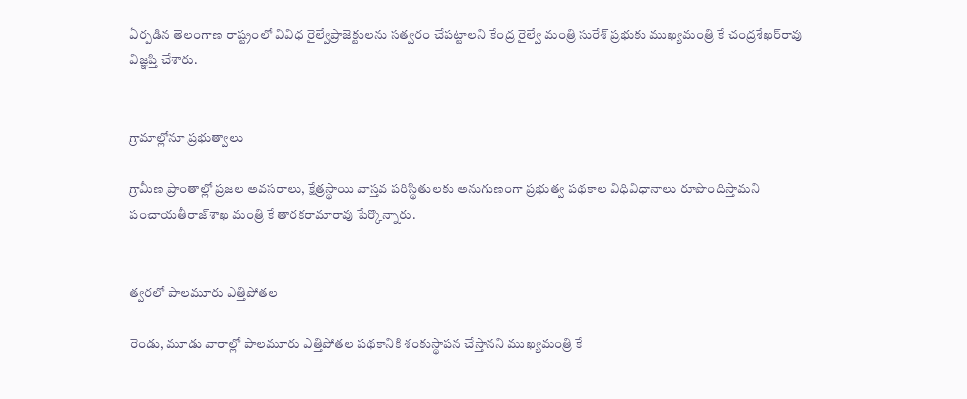ఏర్పడిన తెలంగాణ రాష్ట్రంలో వివిధ రైల్వేప్రాజెక్టులను సత్వరం చేపట్టాలని కేంద్ర రైల్వే మంత్రి సురేశ్ ప్రభుకు ముఖ్యమంత్రి కే చంద్రశేఖర్‌రావు విజ్ఞప్తి చేశారు.


గ్రామాల్లోనూ ప్రభుత్వాలు

గ్రామీణ ప్రాంతాల్లో ప్రజల అవసరాలు, క్షేత్రస్థాయి వాస్తవ పరిస్థితులకు అనుగుణంగా ప్రభుత్వ పథకాల విధివిధానాలు రూపొందిస్తామని పంచాయతీరాజ్‌శాఖ మంత్రి కే తారకరామారావు పేర్కొన్నారు.


త్వరలో పాలమూరు ఎత్తిపోతల

రెండు, మూడు వారాల్లో పాలమూరు ఎత్తిపోతల పథకానికి శంకుస్థాపన చేస్తానని ముఖ్యమంత్రి కే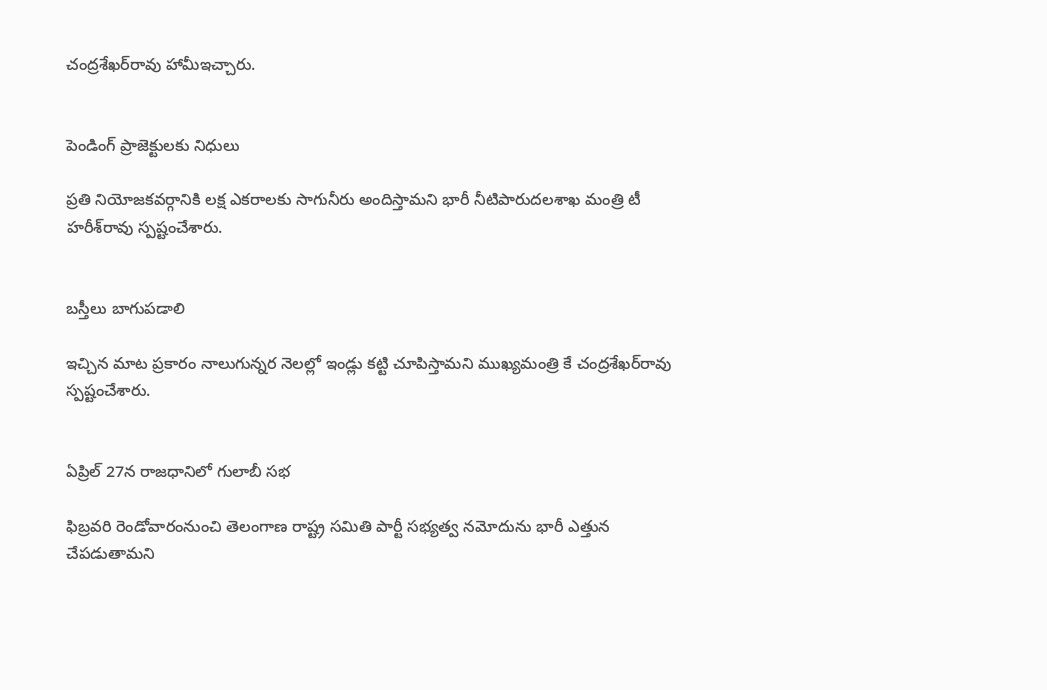చంద్రశేఖర్‌రావు హామీఇచ్చారు.


పెండింగ్ ప్రాజెక్టులకు నిధులు

ప్రతి నియోజకవర్గానికి లక్ష ఎకరాలకు సాగునీరు అందిస్తామని భారీ నీటిపారుదలశాఖ మంత్రి టీ హరీశ్‌రావు స్పష్టంచేశారు.


బస్తీలు బాగుపడాలి

ఇచ్చిన మాట ప్రకారం నాలుగున్నర నెలల్లో ఇండ్లు కట్టి చూపిస్తామని ముఖ్యమంత్రి కే చంద్రశేఖర్‌రావు స్పష్టంచేశారు.


ఏప్రిల్ 27న రాజధానిలో గులాబీ సభ

ఫిబ్రవరి రెండోవారంనుంచి తెలంగాణ రాష్ట్ర సమితి పార్టీ సభ్యత్వ నమోదును భారీ ఎత్తున చేపడుతామని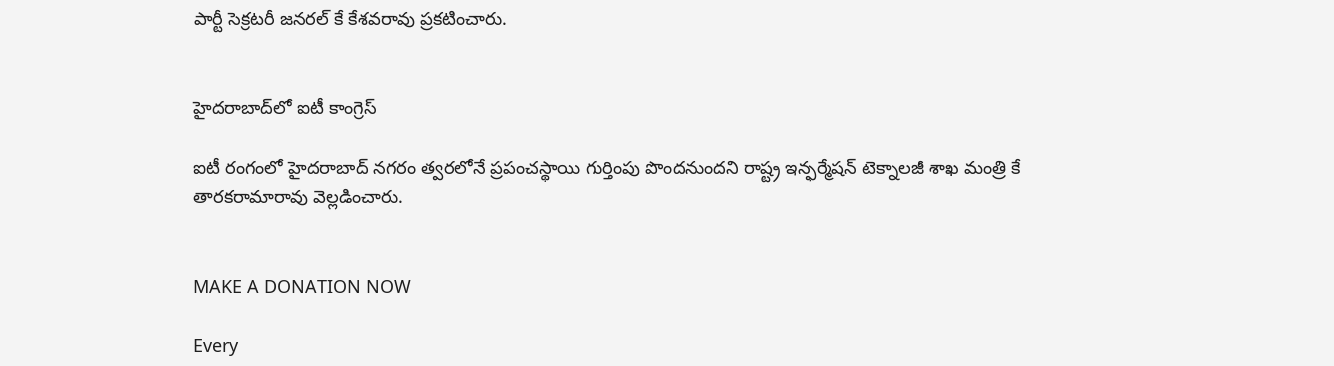పార్టీ సెక్రటరీ జనరల్ కే కేశవరావు ప్రకటించారు.


హైదరాబాద్‌లో ఐటీ కాంగ్రెస్

ఐటీ రంగంలో హైదరాబాద్ నగరం త్వరలోనే ప్రపంచస్థాయి గుర్తింపు పొందనుందని రాష్ట్ర ఇన్ఫర్మేషన్ టెక్నాలజీ శాఖ మంత్రి కే తారకరామారావు వెల్లడించారు.


MAKE A DONATION NOW

Every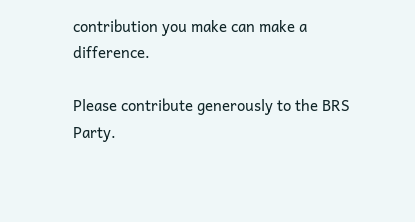contribution you make can make a difference.

Please contribute generously to the BRS Party.